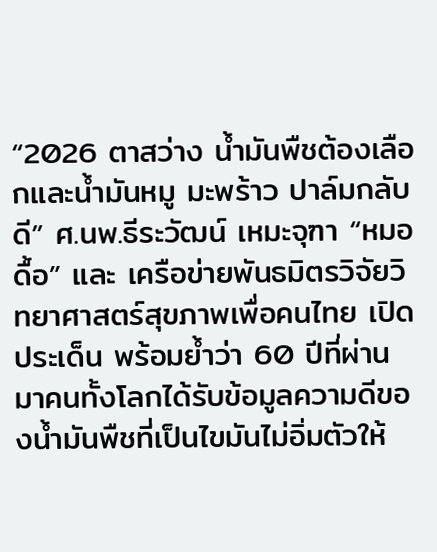“2026 ตาสว่าง นํ้ามันพืชต้องเลือกและน้ำมันหมู มะพร้าว ปาล์มกลับดี” ศ.นพ.ธีระวัฒน์ เหมะจุฑา “หมอดื้อ” และ เครือข่ายพันธมิตรวิจัยวิทยาศาสตร์สุขภาพเพื่อคนไทย เปิดประเด็น พร้อมย้ำว่า 60 ปีที่ผ่านมาคนทั้งโลกได้รับข้อมูลความดีของน้ำมันพืชที่เป็นไขมันไม่อิ่มตัวให้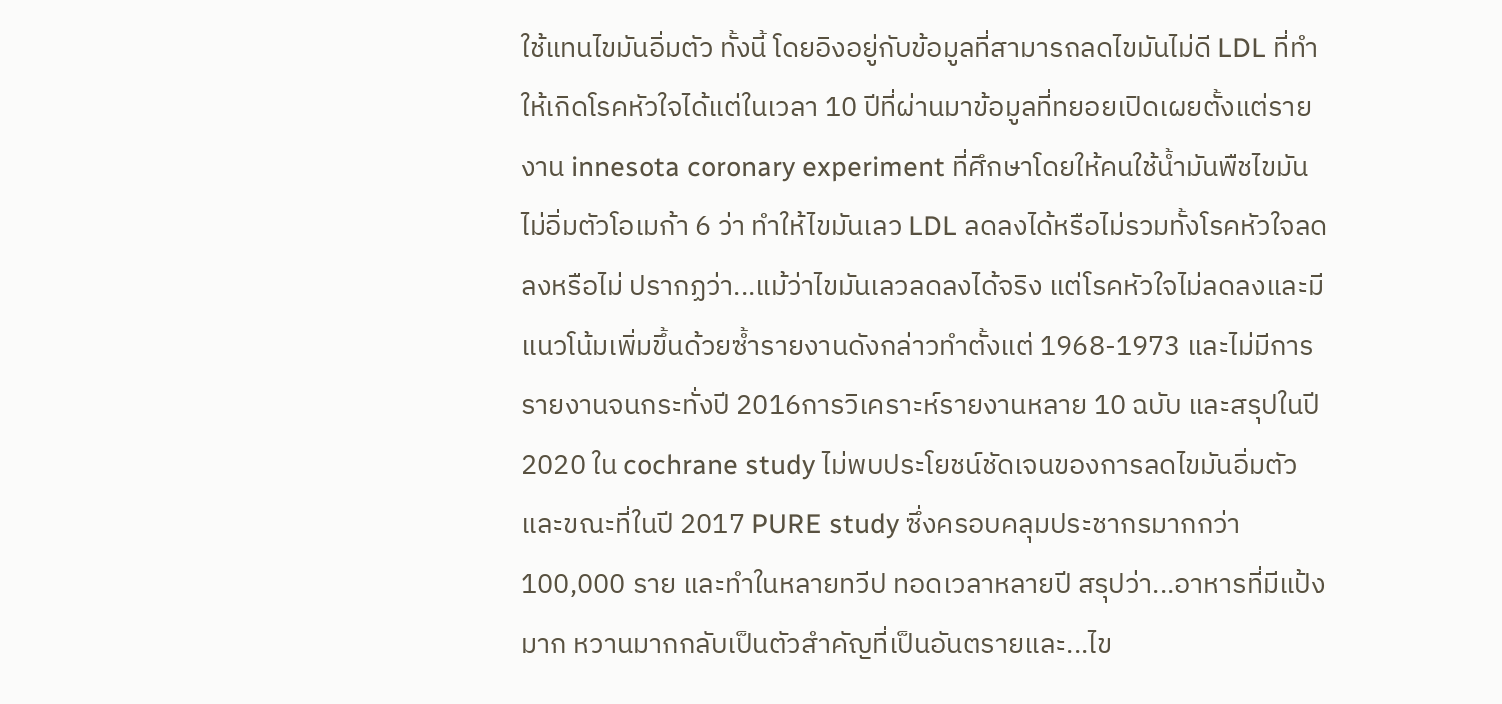ใช้แทนไขมันอิ่มตัว ทั้งนี้ โดยอิงอยู่กับข้อมูลที่สามารถลดไขมันไม่ดี LDL ที่ทำให้เกิดโรคหัวใจได้แต่ในเวลา 10 ปีที่ผ่านมาข้อมูลที่ทยอยเปิดเผยตั้งแต่รายงาน innesota coronary experiment ที่ศึกษาโดยให้คนใช้น้ำมันพืชไขมันไม่อิ่มตัวโอเมก้า 6 ว่า ทำให้ไขมันเลว LDL ลดลงได้หรือไม่รวมทั้งโรคหัวใจลดลงหรือไม่ ปรากฏว่า...แม้ว่าไขมันเลวลดลงได้จริง แต่โรคหัวใจไม่ลดลงและมีแนวโน้มเพิ่มขึ้นด้วยซ้ำรายงานดังกล่าวทำตั้งแต่ 1968-1973 และไม่มีการรายงานจนกระทั่งปี 2016การวิเคราะห์รายงานหลาย 10 ฉบับ และสรุปในปี 2020 ใน cochrane study ไม่พบประโยชน์ชัดเจนของการลดไขมันอิ่มตัว และขณะที่ในปี 2017 PURE study ซึ่งครอบคลุมประชากรมากกว่า 100,000 ราย และทำในหลายทวีป ทอดเวลาหลายปี สรุปว่า...อาหารที่มีแป้งมาก หวานมากกลับเป็นตัวสำคัญที่เป็นอันตรายและ...ไข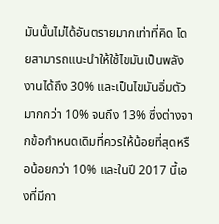มันนั้นไม่ได้อันตรายมากเท่าที่คิด โดยสามารถแนะนำให้ใช้ไขมันเป็นพลังงานได้ถึง 30% และเป็นไขมันอิ่มตัวมากกว่า 10% จนถึง 13% ซึ่งต่างจากข้อกำหนดเดิมที่ควรให้น้อยที่สุดหรือน้อยกว่า 10% และในปี 2017 นี้เองที่มีกา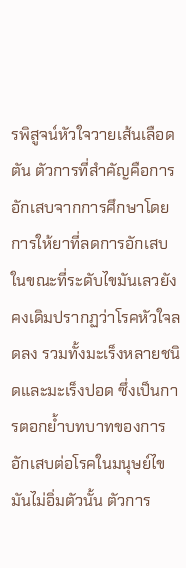รพิสูจน์หัวใจวายเส้นเลือดตัน ตัวการที่สำคัญคือการอักเสบจากการศึกษาโดยการให้ยาที่ลดการอักเสบในขณะที่ระดับไขมันเลวยังคงเดิมปรากฏว่าโรคหัวใจลดลง รวมทั้งมะเร็งหลายชนิดและมะเร็งปอด ซึ่งเป็นการตอกย้ำบทบาทของการอักเสบต่อโรคในมนุษย์ไขมันไม่อิ่มตัวนั้น ตัวการ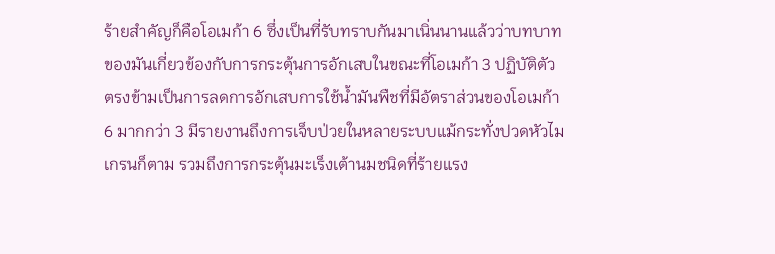ร้ายสำคัญก็คือโอเมก้า 6 ซึ่งเป็นที่รับทราบกันมาเนิ่นนานแล้วว่าบทบาทของมันเกี่ยวข้องกับการกระตุ้นการอักเสบในขณะที่โอเมก้า 3 ปฏิบัติตัวตรงข้ามเป็นการลดการอักเสบการใช้น้ำมันพืชที่มีอัตราส่วนของโอเมก้า 6 มากกว่า 3 มีรายงานถึงการเจ็บป่วยในหลายระบบแม้กระทั่งปวดหัวไมเกรนก็ตาม รวมถึงการกระตุ้นมะเร็งเต้านมชนิดที่ร้ายแรง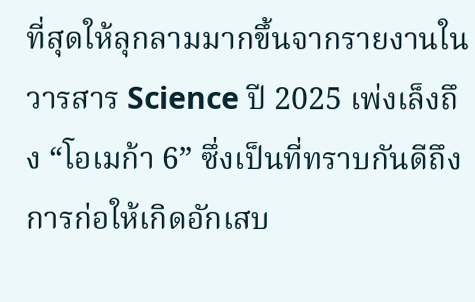ที่สุดให้ลุกลามมากขึ้นจากรายงานในวารสาร Science ปี 2025 เพ่งเล็งถึง “โอเมก้า 6” ซึ่งเป็นที่ทราบกันดีถึงการก่อให้เกิดอักเสบ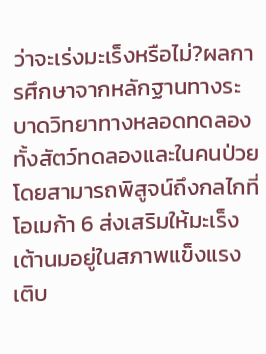ว่าจะเร่งมะเร็งหรือไม่?ผลการศึกษาจากหลักฐานทางระบาดวิทยาทางหลอดทดลองทั้งสัตว์ทดลองและในคนป่วย โดยสามารถพิสูจน์ถึงกลไกที่โอเมก้า 6 ส่งเสริมให้มะเร็งเต้านมอยู่ในสภาพแข็งแรงเติบ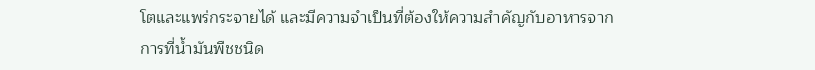โตและแพร่กระจายได้ และมีความจำเป็นที่ต้องให้ความสำคัญกับอาหารจากการที่น้ำมันพืชชนิด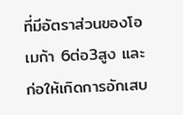ที่มีอัตราส่วนของโอเมก้า 6ต่อ3สูง และก่อให้เกิดการอักเสบ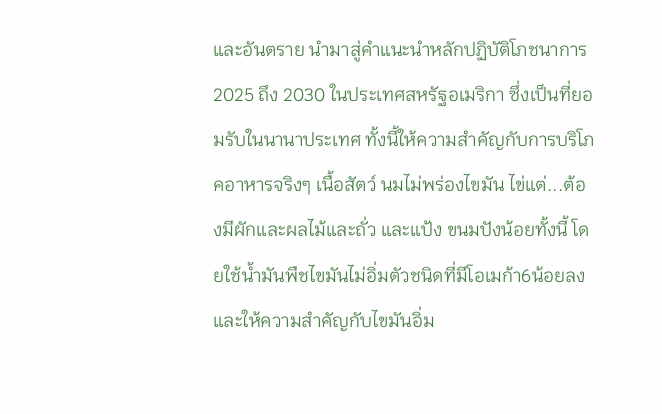และอันตราย นำมาสู่คำแนะนำหลักปฏิบัติโภชนาการ 2025 ถึง 2030 ในประเทศสหรัฐอเมริกา ซึ่งเป็นที่ยอมรับในนานาประเทศ ทั้งนี้ให้ความสำคัญกับการบริโภคอาหารจริงๆ เนื้อสัตว์ นมไม่พร่องไขมัน ไข่แต่...ต้องมีผักและผลไม้และถั่ว และแป้ง ขนมปังน้อยทั้งนี้ โดยใช้น้ำมันพืชไขมันไม่อิ่มตัวชนิดที่มีโอเมก้า6น้อยลง และให้ความสำคัญกับไขมันอิ่ม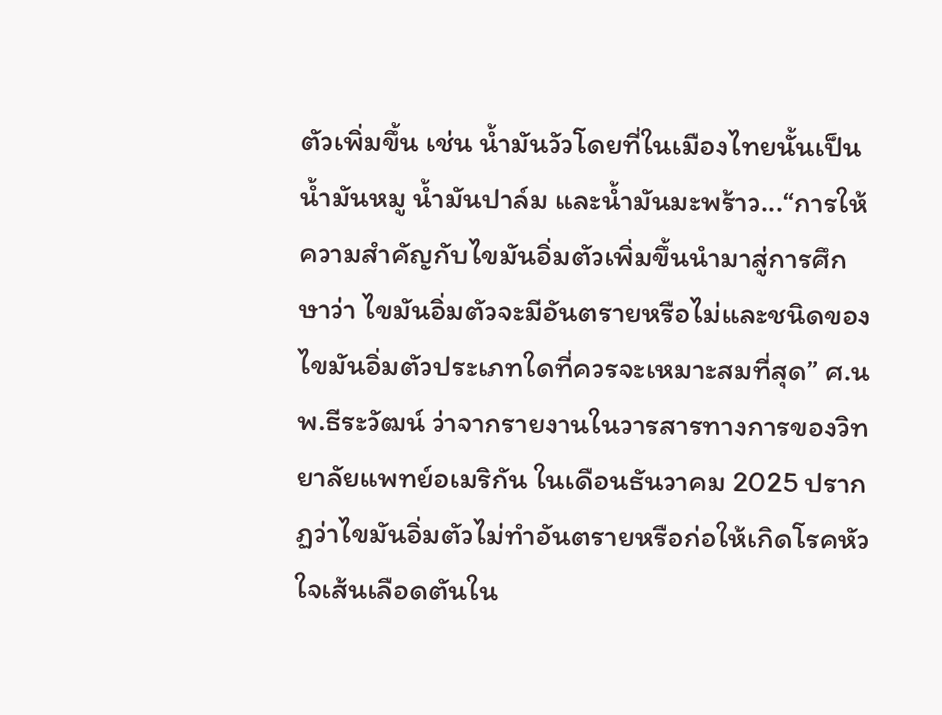ตัวเพิ่มขึ้น เช่น น้ำมันวัวโดยที่ในเมืองไทยนั้นเป็นน้ำมันหมู น้ำมันปาล์ม และน้ำมันมะพร้าว...“การให้ความสำคัญกับไขมันอิ่มตัวเพิ่มขึ้นนำมาสู่การศึกษาว่า ไขมันอิ่มตัวจะมีอันตรายหรือไม่และชนิดของไขมันอิ่มตัวประเภทใดที่ควรจะเหมาะสมที่สุด” ศ.นพ.ธีระวัฒน์ ว่าจากรายงานในวารสารทางการของวิทยาลัยแพทย์อเมริกัน ในเดือนธันวาคม 2025 ปรากฏว่าไขมันอิ่มตัวไม่ทำอันตรายหรือก่อให้เกิดโรคหัวใจเส้นเลือดตันใน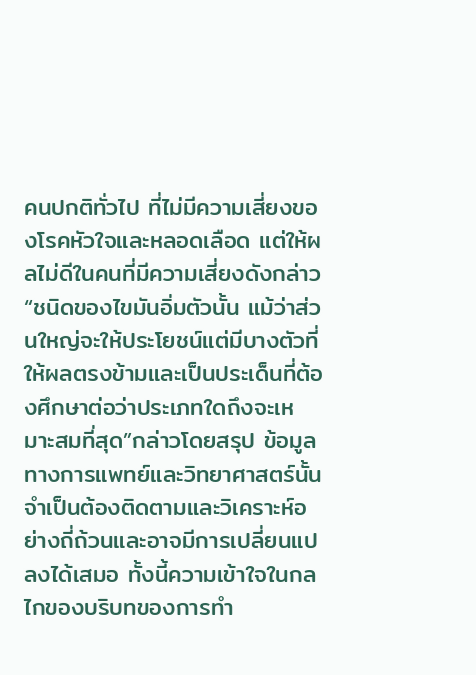คนปกติทั่วไป ที่ไม่มีความเสี่ยงของโรคหัวใจและหลอดเลือด แต่ให้ผลไม่ดีในคนที่มีความเสี่ยงดังกล่าว“ชนิดของไขมันอิ่มตัวนั้น แม้ว่าส่วนใหญ่จะให้ประโยชน์แต่มีบางตัวที่ให้ผลตรงข้ามและเป็นประเด็นที่ต้องศึกษาต่อว่าประเภทใดถึงจะเหมาะสมที่สุด”กล่าวโดยสรุป ข้อมูลทางการแพทย์และวิทยาศาสตร์นั้นจำเป็นต้องติดตามและวิเคราะห์อย่างถี่ถ้วนและอาจมีการเปลี่ยนแปลงได้เสมอ ทั้งนี้ความเข้าใจในกลไกของบริบทของการทำ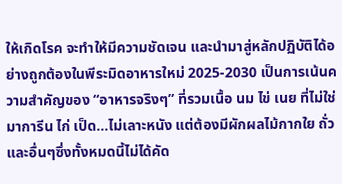ให้เกิดโรค จะทำให้มีความชัดเจน และนำมาสู่หลักปฏิบัติได้อย่างถูกต้องในพีระมิดอาหารใหม่ 2025-2030 เป็นการเน้นความสำคัญของ “อาหารจริงๆ” ที่รวมเนื้อ นม ไข่ เนย ที่ไม่ใช่มาการีน ไก่ เป็ด...ไม่เลาะหนัง แต่ต้องมีผักผลไม้กากใย ถั่ว และอื่นๆซึ่งทั้งหมดนี้ไม่ได้คัด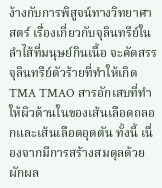ง้างกับการพิสูจน์ทางวิทยาศาสตร์ เรื่องเกี่ยวกับจุลินทรีย์ในลำไส้ที่มนุษย์กินเนื้อ จะคัดสรรจุลินทรีย์ตัวร้ายที่ทำให้เกิด TMA TMAO สารอักเสบที่ทำให้ผิวด้านในของเส้นเลือดถลอกและเส้นเลือดอุดตัน ทั้งนี้ เนื่องจากมีการสร้างสมดุลด้วยผักผล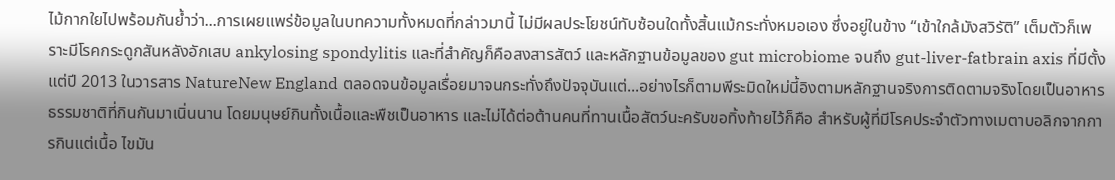ไม้กากใยไปพร้อมกันย้ำว่า...การเผยแพร่ข้อมูลในบทความทั้งหมดที่กล่าวมานี้ ไม่มีผลประโยชน์ทับซ้อนใดทั้งสิ้นแม้กระทั่งหมอเอง ซึ่งอยู่ในข้าง “เข้าใกล้มังสวิรัติ” เต็มตัวก็เพราะมีโรคกระดูกสันหลังอักเสบ ankylosing spondylitis และที่สำคัญก็คือสงสารสัตว์ และหลักฐานข้อมูลของ gut microbiome จนถึง gut-liver-fatbrain axis ที่มีตั้งแต่ปี 2013 ในวารสาร NatureNew England ตลอดจนข้อมูลเรื่อยมาจนกระทั่งถึงปัจจุบันแต่...อย่างไรก็ตามพีระมิดใหม่นี้อิงตามหลักฐานจริงการติดตามจริงโดยเป็นอาหารธรรมชาติที่กินกันมาเนิ่นนาน โดยมนุษย์กินทั้งเนื้อและพืชเป็นอาหาร และไม่ได้ต่อต้านคนที่ทานเนื้อสัตว์นะครับขอทิ้งท้ายไว้ก็คือ สำหรับผู้ที่มีโรคประจำตัวทางเมตาบอลิกจากการกินแต่เนื้อ ไขมัน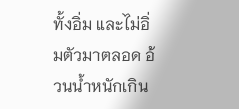ทั้งอิ่ม และไม่อิ่มตัวมาตลอด อ้วนน้ำหนักเกิน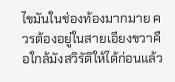ไขมันในช่องท้องมากมาย ควรต้องอยู่ในสายเอียงขวาคือใกล้มังสวิรัติให้ได้ก่อนแล้ว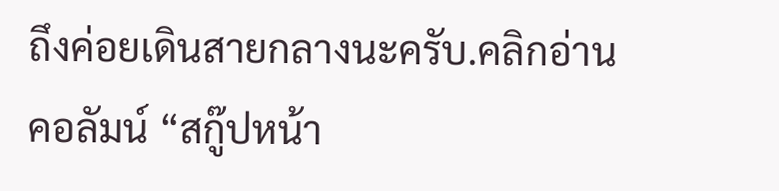ถึงค่อยเดินสายกลางนะครับ.คลิกอ่านคอลัมน์ “สกู๊ปหน้า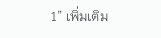1” เพิ่มเติม